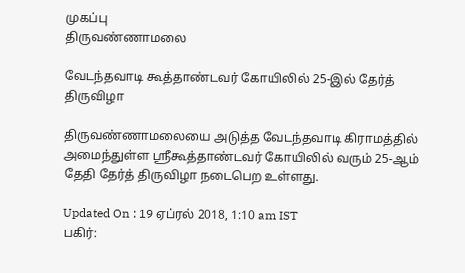முகப்பு
திருவண்ணாமலை

வேடந்தவாடி கூத்தாண்டவர் கோயிலில் 25-இல் தேர்த் திருவிழா

திருவண்ணாமலையை அடுத்த வேடந்தவாடி கிராமத்தில் அமைந்துள்ள ஸ்ரீகூத்தாண்டவர் கோயிலில் வரும் 25-ஆம் தேதி தேர்த் திருவிழா நடைபெற உள்ளது.

Updated On : 19 ஏப்ரல் 2018, 1:10 am IST
பகிர்: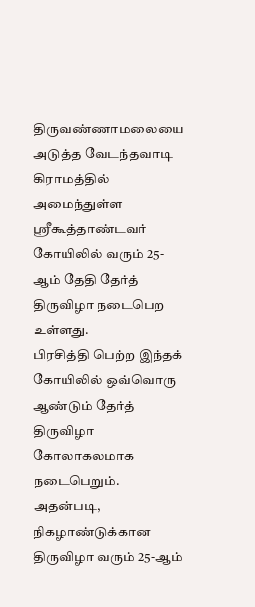திருவண்ணாமலையை அடுத்த வேடந்தவாடி கிராமத்தில் அமைந்துள்ள ஸ்ரீகூத்தாண்டவர் கோயிலில் வரும் 25-ஆம் தேதி தேர்த் திருவிழா நடைபெற உள்ளது.
பிரசித்தி பெற்ற இந்தக் கோயிலில் ஒவ்வொரு ஆண்டும் தேர்த் திருவிழா கோலாகலமாக நடைபெறும். அதன்படி, நிகழாண்டுக்கான திருவிழா வரும் 25-ஆம்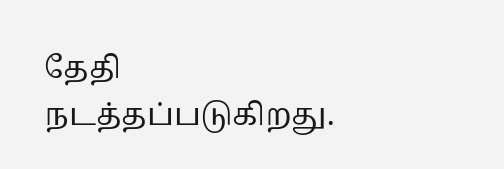தேதி நடத்தப்படுகிறது.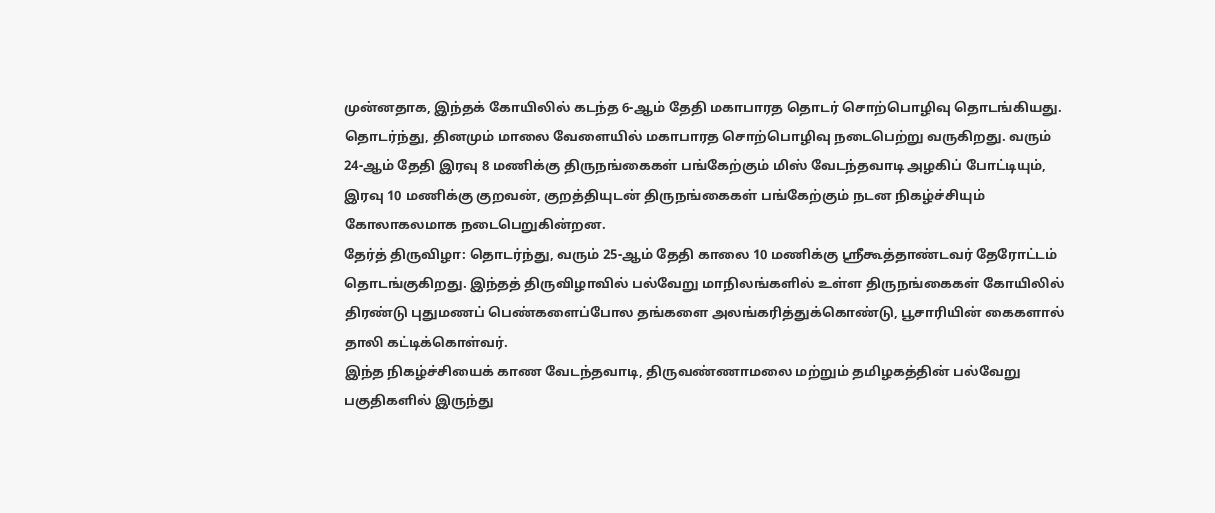முன்னதாக, இந்தக் கோயிலில் கடந்த 6-ஆம் தேதி மகாபாரத தொடர் சொற்பொழிவு தொடங்கியது.
தொடர்ந்து, தினமும் மாலை வேளையில் மகாபாரத சொற்பொழிவு நடைபெற்று வருகிறது. வரும் 24-ஆம் தேதி இரவு 8 மணிக்கு திருநங்கைகள் பங்கேற்கும் மிஸ் வேடந்தவாடி அழகிப் போட்டியும், இரவு 10 மணிக்கு குறவன், குறத்தியுடன் திருநங்கைகள் பங்கேற்கும் நடன நிகழ்ச்சியும் கோலாகலமாக நடைபெறுகின்றன.
தேர்த் திருவிழா: தொடர்ந்து, வரும் 25-ஆம் தேதி காலை 10 மணிக்கு ஸ்ரீகூத்தாண்டவர் தேரோட்டம் தொடங்குகிறது. இந்தத் திருவிழாவில் பல்வேறு மாநிலங்களில் உள்ள திருநங்கைகள் கோயிலில் திரண்டு புதுமணப் பெண்களைப்போல தங்களை அலங்கரித்துக்கொண்டு, பூசாரியின் கைகளால் தாலி கட்டிக்கொள்வர்.
இந்த நிகழ்ச்சியைக் காண வேடந்தவாடி, திருவண்ணாமலை மற்றும் தமிழகத்தின் பல்வேறு பகுதிகளில் இருந்து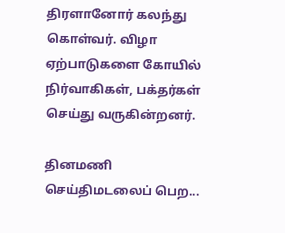திரளானோர் கலந்து கொள்வர். விழா ஏற்பாடுகளை கோயில் நிர்வாகிகள், பக்தர்கள் செய்து வருகின்றனர்.

தினமணி செய்திமடலைப் பெற...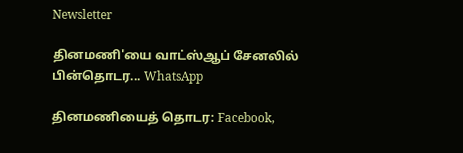Newsletter

தினமணி'யை வாட்ஸ்ஆப் சேனலில் பின்தொடர... WhatsApp

தினமணியைத் தொடர: Facebook,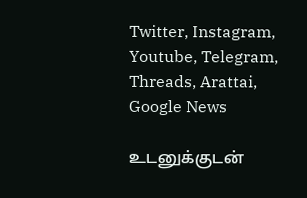Twitter, Instagram, Youtube, Telegram, Threads, Arattai, Google News

உடனுக்குடன்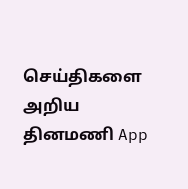செய்திகளை அறிய தினமணி App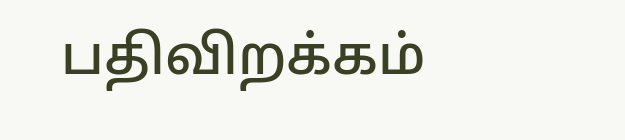பதிவிறக்கம்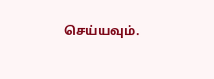செய்யவும்.